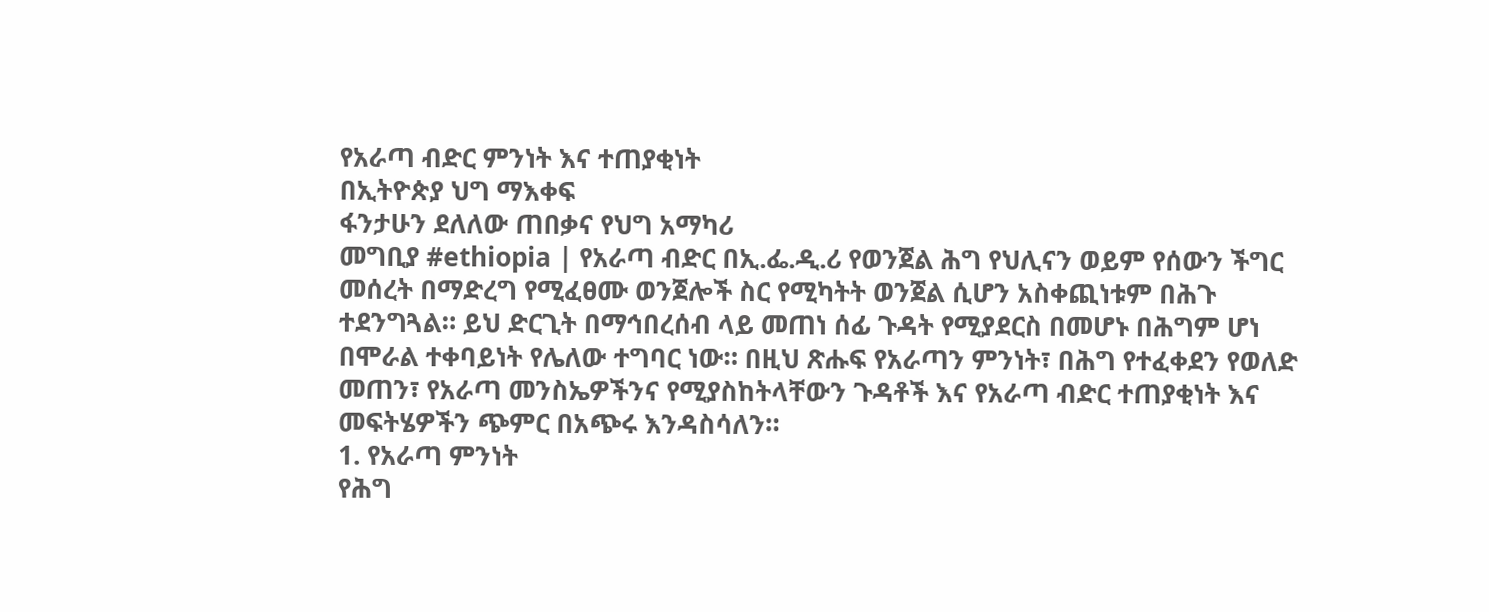የአራጣ ብድር ምንነት እና ተጠያቂነት
በኢትዮጵያ ህግ ማእቀፍ
ፋንታሁን ደለለው ጠበቃና የህግ አማካሪ
መግቢያ #ethiopia | የአራጣ ብድር በኢ.ፌ.ዲ.ሪ የወንጀል ሕግ የህሊናን ወይም የሰውን ችግር መሰረት በማድረግ የሚፈፀሙ ወንጀሎች ስር የሚካትት ወንጀል ሲሆን አስቀጪነቱም በሕጉ ተደንግጓል። ይህ ድርጊት በማኅበረሰብ ላይ መጠነ ሰፊ ጉዳት የሚያደርስ በመሆኑ በሕግም ሆነ በሞራል ተቀባይነት የሌለው ተግባር ነው። በዚህ ጽሑፍ የአራጣን ምንነት፣ በሕግ የተፈቀደን የወለድ መጠን፣ የአራጣ መንስኤዎችንና የሚያስከትላቸውን ጉዳቶች እና የአራጣ ብድር ተጠያቂነት እና መፍትሄዎችን ጭምር በአጭሩ እንዳስሳለን።
1. የአራጣ ምንነት
የሕግ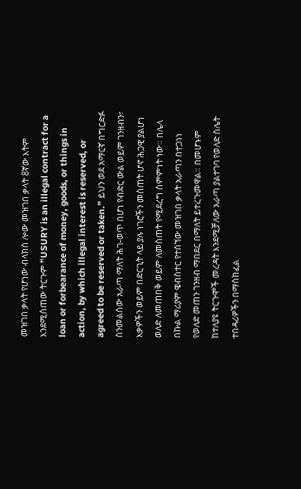መዝገበ ቃላት የሆነው ብላክስ ሎው መዝገበ ቃላት 8ኛው እትም እንደሚሰጠው ትርጉም ”USURY is an illegal contract for a loan or forbearance of money, goods, or things in action, by which illegal interest is reserved, or agreed to be reserved or taken.” ይህን ወደ አማርኛ በግርድፉ ስንመልሰው አራጣ ማለት ሕገ-ወጥ በሆነ የብድር ውል ወይም ገንዘብን፣ እቃዎችን ወይም በድርጊት ላይ ያሉ ነገሮችን መስጠት ሆኖ ሕጋዊ ያልሆነ ወለድ ለመጠበቅ ወይም ለመስጠት የሚደረግ ስምምነት ነው። በሌላ በኩል ማሪያም ዌብስተር የተሰኘው መዝገበ ቃላት አራጣን በተጋነነ የወለድ መጠን ገንዘብ ማበደር በማለት ይተረጉመዋል። በመሆኑም ከተለያዩ ትርጉሞች መረዳት እንደሚቻለው አራጣ ያልተገባ የወለድ ስሌት ተበዳሪዎችን በማስከፈል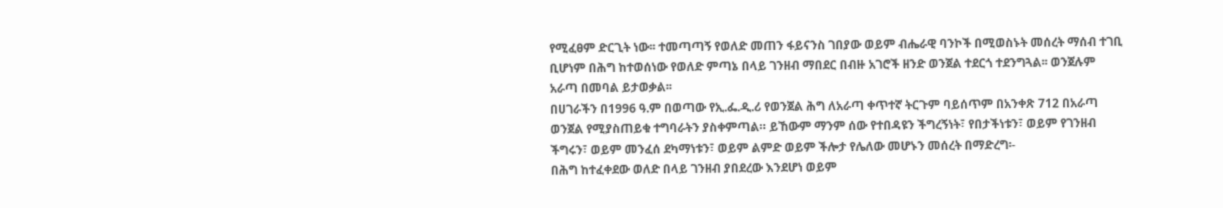የሚፈፀም ድርጊት ነው፡፡ ተመጣጣኝ የወለድ መጠን ፋይናንስ ገበያው ወይም ብሔራዊ ባንኮች በሚወስኑት መሰረት ማሰብ ተገቢ ቢሆነም በሕግ ከተወሰነው የወለድ ምጣኔ በላይ ገንዘብ ማበደር በብዙ አገሮች ዘንድ ወንጀል ተደርጎ ተደንግጓል፡፡ ወንጀሉም አራጣ በመባል ይታወቃል፡፡
በሀገራችን በ1996 ዓ.ም በወጣው የኢ.ፌ.ዲ.ሪ የወንጀል ሕግ ለአራጣ ቀጥተኛ ትርጉም ባይሰጥም በአንቀጽ 712 በአራጣ ወንጀል የሚያስጠይቁ ተግባራትን ያስቀምጣል። ይኸውም ማንም ሰው የተበዳዩን ችግረኝነት፣ የበታችነቱን፣ ወይም የገንዘብ ችግሩን፣ ወይም መንፈሰ ደካማነቱን፣ ወይም ልምድ ወይም ችሎታ የሌለው መሆኑን መሰረት በማድረግ፡-
በሕግ ከተፈቀደው ወለድ በላይ ገንዘብ ያበደረው እንደሆነ ወይም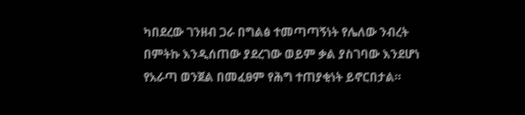ካበደረው ገንዘብ ጋራ በግልፅ ተመጣጣኝነት የሌለው ንብረት በምትኩ እንዲሰጠው ያደረገው ወይም ቃል ያስገባው እንደሆነ የአራጣ ወንጀል በመፈፀም የሕግ ተጠያቂነት ይኖርበታል።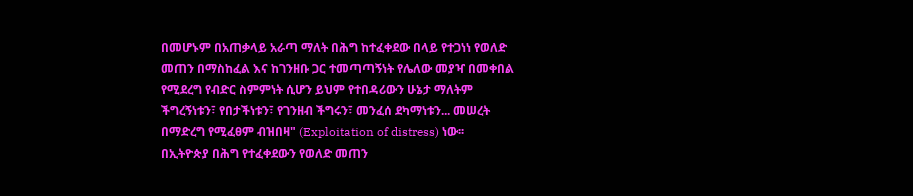በመሆኑም በአጠቃላይ አራጣ ማለት በሕግ ከተፈቀደው በላይ የተጋነነ የወለድ መጠን በማስከፈል እና ከገንዘቡ ጋር ተመጣጣኝነት የሌለው መያዣ በመቀበል የሚደረግ የብድር ስምምነት ሲሆን ይህም የተበዳሪውን ሁኔታ ማለትም ችግረኝነቱን፣ የበታችነቱን፣ የገንዘብ ችግሩን፣ መንፈሰ ደካማነቱን... መሠረት በማድረግ የሚፈፀም ብዝበዛ" (Exploitation of distress) ነው፡፡
በኢትዮጵያ በሕግ የተፈቀደውን የወለድ መጠን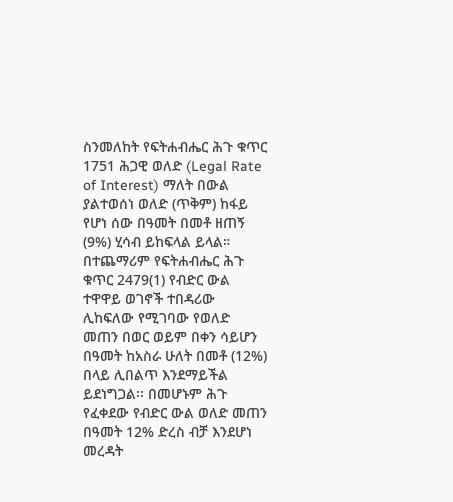ስንመለከት የፍትሐብሔር ሕጉ ቁጥር 1751 ሕጋዊ ወለድ (Legal Rate of Interest) ማለት በውል ያልተወሰነ ወለድ (ጥቅም) ከፋይ የሆነ ሰው በዓመት በመቶ ዘጠኝ (9%) ሂሳብ ይከፍላል ይላል። በተጨማሪም የፍትሐብሔር ሕጉ ቁጥር 2479(1) የብድር ውል ተዋዋይ ወገኖች ተበዳሪው ሊከፍለው የሚገባው የወለድ መጠን በወር ወይም በቀን ሳይሆን በዓመት ከአስራ ሁለት በመቶ (12%) በላይ ሊበልጥ እንደማይችል ይደነግጋል፡፡ በመሆኑም ሕጉ የፈቀደው የብድር ውል ወለድ መጠን በዓመት 12% ድረስ ብቻ እንደሆነ መረዳት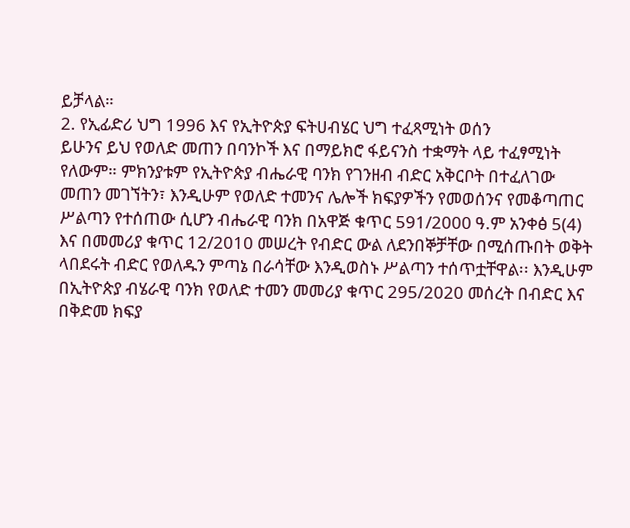ይቻላል።
2. የኢፊድሪ ህግ 1996 እና የኢትዮጵያ ፍትሀብሄር ህግ ተፈጻሚነት ወሰን
ይሁንና ይህ የወለድ መጠን በባንኮች እና በማይክሮ ፋይናንስ ተቋማት ላይ ተፈፃሚነት የለውም። ምክንያቱም የኢትዮጵያ ብሔራዊ ባንክ የገንዘብ ብድር አቅርቦት በተፈለገው መጠን መገኘትን፣ እንዲሁም የወለድ ተመንና ሌሎች ክፍያዎችን የመወሰንና የመቆጣጠር ሥልጣን የተሰጠው ሲሆን ብሔራዊ ባንክ በአዋጅ ቁጥር 591/2000 ዓ.ም አንቀፅ 5(4) እና በመመሪያ ቁጥር 12/2010 መሠረት የብድር ውል ለደንበኞቻቸው በሚሰጡበት ወቅት ላበደሩት ብድር የወለዱን ምጣኔ በራሳቸው እንዲወስኑ ሥልጣን ተሰጥቷቸዋል፡፡ እንዲሁም በኢትዮጵያ ብሄራዊ ባንክ የወለድ ተመን መመሪያ ቁጥር 295/2020 መሰረት በብድር እና በቅድመ ክፍያ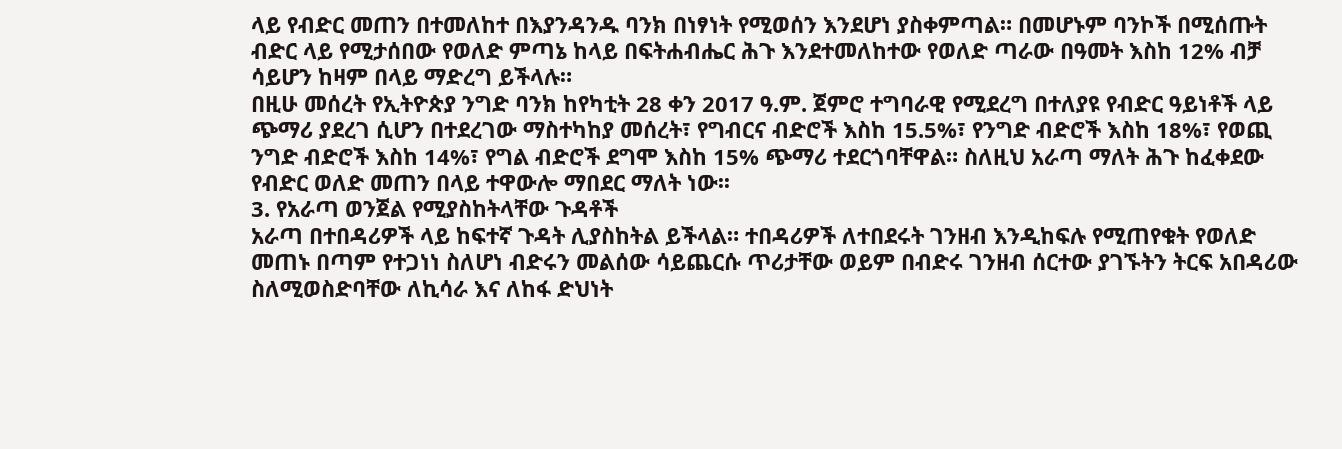ላይ የብድር መጠን በተመለከተ በእያንዳንዱ ባንክ በነፃነት የሚወሰን እንደሆነ ያስቀምጣል። በመሆኑም ባንኮች በሚሰጡት ብድር ላይ የሚታሰበው የወለድ ምጣኔ ከላይ በፍትሐብሔር ሕጉ እንደተመለከተው የወለድ ጣራው በዓመት እስከ 12% ብቻ ሳይሆን ከዛም በላይ ማድረግ ይችላሉ።
በዚሁ መሰረት የኢትዮጵያ ንግድ ባንክ ከየካቲት 28 ቀን 2017 ዓ.ም. ጀምሮ ተግባራዊ የሚደረግ በተለያዩ የብድር ዓይነቶች ላይ ጭማሪ ያደረገ ሲሆን በተደረገው ማስተካከያ መሰረት፣ የግብርና ብድሮች እስከ 15.5%፣ የንግድ ብድሮች እስከ 18%፣ የወጪ ንግድ ብድሮች እስከ 14%፣ የግል ብድሮች ደግሞ እስከ 15% ጭማሪ ተደርጎባቸዋል። ስለዚህ አራጣ ማለት ሕጉ ከፈቀደው የብድር ወለድ መጠን በላይ ተዋውሎ ማበደር ማለት ነው፡፡
3. የአራጣ ወንጀል የሚያስከትላቸው ጉዳቶች
አራጣ በተበዳሪዎች ላይ ከፍተኛ ጉዳት ሊያስከትል ይችላል። ተበዳሪዎች ለተበደሩት ገንዘብ እንዲከፍሉ የሚጠየቁት የወለድ መጠኑ በጣም የተጋነነ ስለሆነ ብድሩን መልሰው ሳይጨርሱ ጥሪታቸው ወይም በብድሩ ገንዘብ ሰርተው ያገኙትን ትርፍ አበዳሪው ስለሚወስድባቸው ለኪሳራ እና ለከፋ ድህነት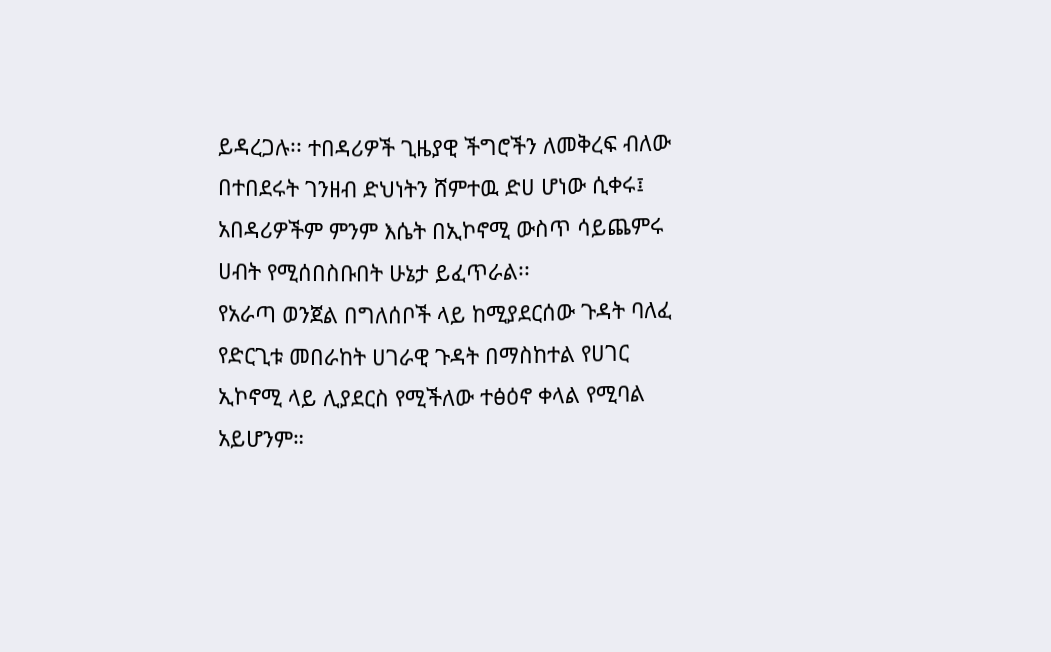ይዳረጋሉ፡፡ ተበዳሪዎች ጊዜያዊ ችግሮችን ለመቅረፍ ብለው በተበደሩት ገንዘብ ድህነትን ሸምተዉ ድሀ ሆነው ሲቀሩ፤ አበዳሪዎችም ምንም እሴት በኢኮኖሚ ውስጥ ሳይጨምሩ ሀብት የሚሰበስቡበት ሁኔታ ይፈጥራል፡፡
የአራጣ ወንጀል በግለሰቦች ላይ ከሚያደርሰው ጉዳት ባለፈ የድርጊቱ መበራከት ሀገራዊ ጉዳት በማስከተል የሀገር ኢኮኖሚ ላይ ሊያደርስ የሚችለው ተፅዕኖ ቀላል የሚባል አይሆንም።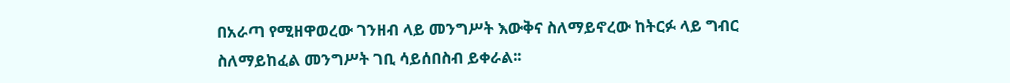በአራጣ የሚዘዋወረው ገንዘብ ላይ መንግሥት እውቅና ስለማይኖረው ከትርፉ ላይ ግብር ስለማይከፈል መንግሥት ገቢ ሳይሰበስብ ይቀራል፡፡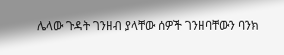ሌላው ጉዳት ገንዘብ ያላቸው ሰዎች ገንዘባቸውን ባንክ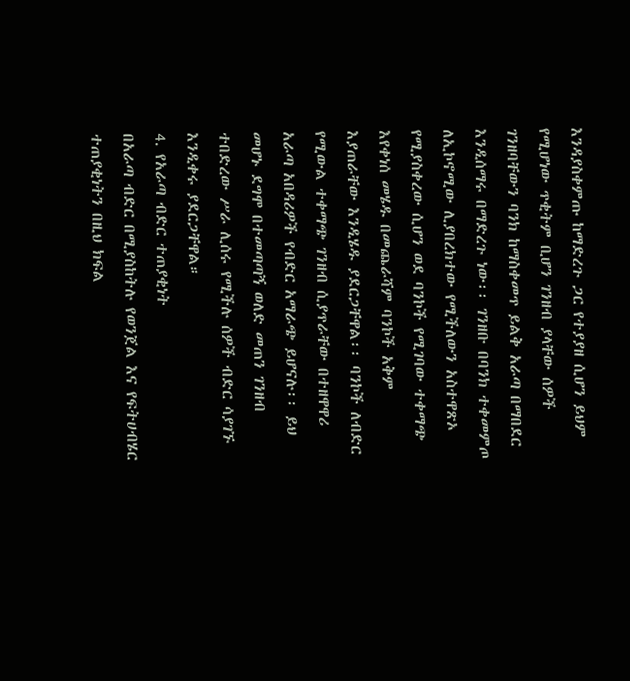እንዳያስቀምጡ ከማድረጉ ጋር የተያያዘ ሲሆን ይህም የሚሆነው ጥቂትም ቢሆን ገንዘብ ያላቸው ሰዎች ገንዘባቸውን ባንክ ከማስቀመጥ ይልቅ አራጣ በማበደር እንዲሰማሩ በማድረጉ ነው፡፡ ገንዘቡ በባንክ ተቀመምጦ ለኢኮኖሚው ሊያበረክተው የሚችለውን አስተዋጽኦ የሚያስቀረው ሲሆን ወደ ባንኮች የሚገባው ተቀማጭ እየቀነሰ መሄዱ በመጨራሻም ባንኮች አቅም እያጠራቸው እንዲሄዱ ያደርጋቸዋል፡፡ ባንኮች ለብድር የሚውል ተቀማጭ ገንዘብ ሲያጥራቸው በተዘዋዋሪ አራጣ አበዳሪዎች የብድር አማራጭ ይሆናሉ፡፡ ይህ መሆኑ ደግሞ በተመጣጣኝ ወለድ መጠን ገንዘብ ተበድረው ሥራ ሊሰሩ የሚችሉ ሰዎች ብድር ሳያገኙ እንዲቀሩ ያደርጋቸዋል።
4. የአራጣ ብድር ተጠያቂነት
በአራጣ ብድር በሚያስከትሉ የወንጀል እና የፍትሀብሄር ተጠያቂነትን በዚህ ክፍል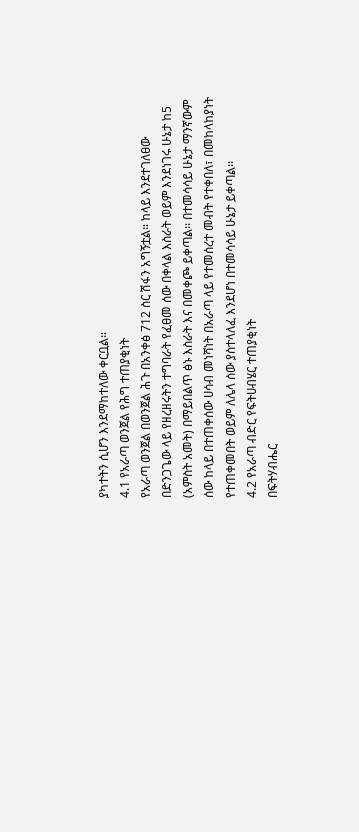ያካተትን ሲሆን እንደማከተለው ቀርቧል።
4.1 የአራጣ ወንጀል የሕግ ተጠያቂነት
የአራጣ ወንጀል በወንጀል ሕጉ በአንቀፅ 712 ስር ሽፋን አግኝቷል። ከላይ እንደተገለፀው በድንጋጌው ላይ የዘረዘሩትን ተግባራት የፈፀመ ሰው በቀላል እስራት ወይም እንደነገሩ ሁኔታ ከ5 (አምስት አመት) በማይበልጥ ፅኑ እስራት እና በመቀጮ ይቀጣል፡፡ በተመሳሳይ ሁኔታ ማንኛውም ሰው ከላይ በተጠቀሰው ሀሳብ መነሻነት በአራጣ ላይ የተመሰረተ መብት የተቀበለ፣ በመከላከያነት የተጠቀመበት ወይም ለሌላ ሰው ያስተላለፈ እንደሆነ በተመሳሳይ ሁኔታ ይቀጣል፡፡
4.2 የአራጣ ብድር የፍትሀብሄር ተጠያቂነት
በፍትሃብሔር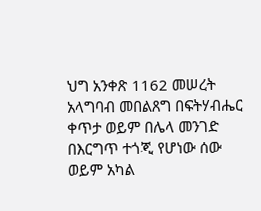ህግ አንቀጽ 1162 መሠረት አላግባብ መበልጸግ በፍትሃብሔር ቀጥታ ወይም በሌላ መንገድ በእርግጥ ተጎጂ የሆነው ሰው ወይም አካል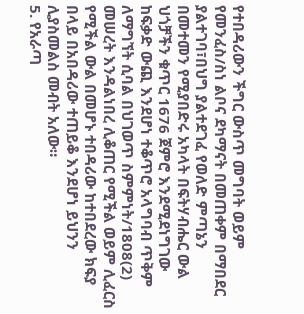የተበዳሪውን ችግር ውስጥ መግባት ወይም የመንፈስ/ስነ ልቦና ደካማናት በመጠቀም በማበደር ያልተገባ፣በህግ ያልተደገፈ የወለድ ምጣኔን በመተመን የሚያበድሩ አካላት በፍትሃብሔር ውል ህጎቻችን ቁጥር 1676 ጀምሮ እንደሚደነግገው ከፍቃድ ውጪ እንደሆነ ተቆጥሮ አላግባብ ጥቅም ለማግኘት ሲባል በህገወጥ ስምምነት/1808(2) መሠረት እንዳልነበረ ሊቆጠር የሚችል ወይም ሊፈርስ የሚችል ውል በመሆኑ ተበዳሪው ከተበደረው ክፍያ በላይ በአበዳሪው ተጠይቆ እንደሆነ ይህንን ሊያስመልስ መብት አለው።
5. የአራጣ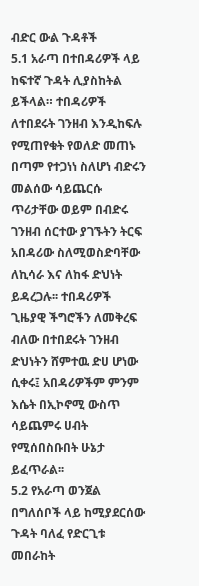ብድር ውል ጉዳቶች
5.1 አራጣ በተበዳሪዎች ላይ ከፍተኛ ጉዳት ሊያስከትል ይችላል። ተበዳሪዎች ለተበደሩት ገንዘብ እንዲከፍሉ የሚጠየቁት የወለድ መጠኑ በጣም የተጋነነ ስለሆነ ብድሩን መልሰው ሳይጨርሱ ጥሪታቸው ወይም በብድሩ ገንዘብ ሰርተው ያገኙትን ትርፍ አበዳሪው ስለሚወስድባቸው ለኪሳራ እና ለከፋ ድህነት ይዳረጋሉ፡፡ ተበዳሪዎች ጊዜያዊ ችግሮችን ለመቅረፍ ብለው በተበደሩት ገንዘብ ድህነትን ሸምተዉ ድሀ ሆነው ሲቀሩ፤ አበዳሪዎችም ምንም እሴት በኢኮኖሚ ውስጥ ሳይጨምሩ ሀብት የሚሰበስቡበት ሁኔታ ይፈጥራል፡፡
5.2 የአራጣ ወንጀል በግለሰቦች ላይ ከሚያደርሰው ጉዳት ባለፈ የድርጊቱ መበራከት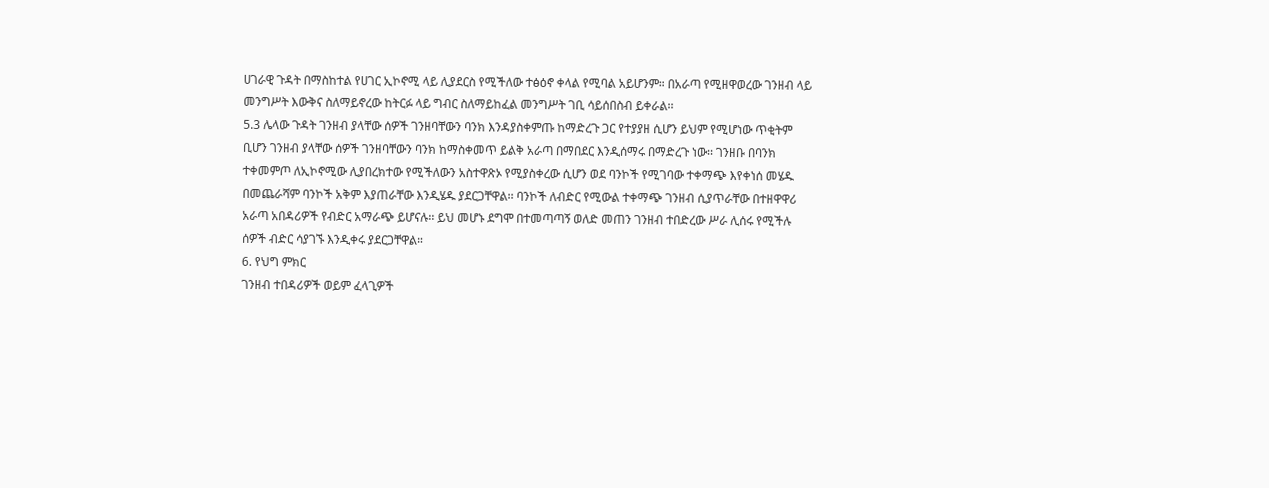ሀገራዊ ጉዳት በማስከተል የሀገር ኢኮኖሚ ላይ ሊያደርስ የሚችለው ተፅዕኖ ቀላል የሚባል አይሆንም። በአራጣ የሚዘዋወረው ገንዘብ ላይ መንግሥት እውቅና ስለማይኖረው ከትርፉ ላይ ግብር ስለማይከፈል መንግሥት ገቢ ሳይሰበስብ ይቀራል፡፡
5.3 ሌላው ጉዳት ገንዘብ ያላቸው ሰዎች ገንዘባቸውን ባንክ እንዳያስቀምጡ ከማድረጉ ጋር የተያያዘ ሲሆን ይህም የሚሆነው ጥቂትም ቢሆን ገንዘብ ያላቸው ሰዎች ገንዘባቸውን ባንክ ከማስቀመጥ ይልቅ አራጣ በማበደር እንዲሰማሩ በማድረጉ ነው፡፡ ገንዘቡ በባንክ ተቀመምጦ ለኢኮኖሚው ሊያበረክተው የሚችለውን አስተዋጽኦ የሚያስቀረው ሲሆን ወደ ባንኮች የሚገባው ተቀማጭ እየቀነሰ መሄዱ በመጨራሻም ባንኮች አቅም እያጠራቸው እንዲሄዱ ያደርጋቸዋል፡፡ ባንኮች ለብድር የሚውል ተቀማጭ ገንዘብ ሲያጥራቸው በተዘዋዋሪ አራጣ አበዳሪዎች የብድር አማራጭ ይሆናሉ፡፡ ይህ መሆኑ ደግሞ በተመጣጣኝ ወለድ መጠን ገንዘብ ተበድረው ሥራ ሊሰሩ የሚችሉ ሰዎች ብድር ሳያገኙ እንዲቀሩ ያደርጋቸዋል።
6. የህግ ምክር
ገንዘብ ተበዳሪዎች ወይም ፈላጊዎች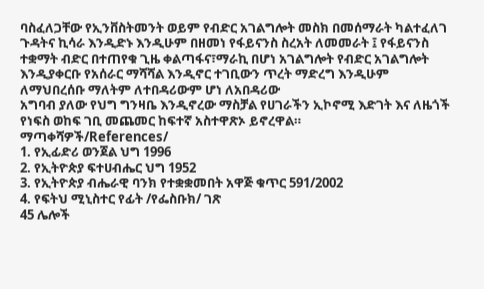ባስፈለጋቸው የኢንቨስትመንት ወይም የብድር አገልግሎት መስክ በመሰማራት ካልተፈለገ ጉዳትና ኪሳራ እንዲድኑ እንዲሁም በዘመነ የፋይናንስ ስረአት ለመመራት ፤ የፋይናንስ ተቋማት ብድር በተጠየቁ ጊዜ ቀልጣፋና፣ማራኪ በሆነ አገልግሎት የብድር አገልግሎት እንዲያቀርቡ የአሰራር ማሻሻል እንዲኖር ተገቢውን ጥረት ማድረግ እንዲሁም ለማህበረሰቡ ማለትም ለተበዳሪውም ሆነ ለአበዳሪው
አግባብ ያለው የህግ ግንዛቤ እንዲኖረው ማስቻል የሀገራችን ኢኮኖሚ እድገት እና ለዜጎች የነፍስ ወከፍ ገቢ መጨመር ከፍተኛ አስተዋጽኦ ይኖረዋል።
ማጣቀሻዎች/References/
1. የኢፊድሪ ወንጀል ህግ 1996
2. የኢትዮጵያ ፍተሀብሔር ህግ 1952
3. የኢትዮጵያ ብሔራዊ ባንክ የተቋቋመበት አዋጅ ቁጥር 591/2002
4. የፍትህ ሚኒስተር የፊት /የፌስቡክ/ ገጽ
45 ሌሎች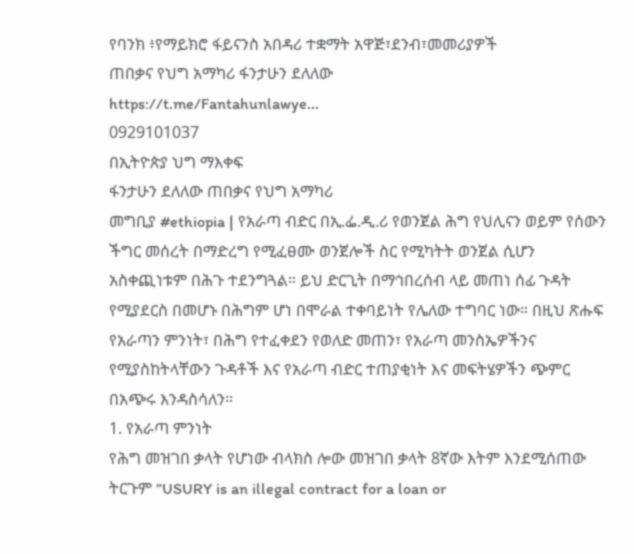የባንክ ፥የማይክሮ ፋይናንስ አበዳሪ ተቋማት አዋጅ፣ደንብ፣መመሪያዎች
ጠበቃና የህግ አማካሪ ፋንታሁን ደለለው
https://t.me/Fantahunlawye...
0929101037
በኢትዮጵያ ህግ ማእቀፍ
ፋንታሁን ደለለው ጠበቃና የህግ አማካሪ
መግቢያ #ethiopia | የአራጣ ብድር በኢ.ፌ.ዲ.ሪ የወንጀል ሕግ የህሊናን ወይም የሰውን ችግር መሰረት በማድረግ የሚፈፀሙ ወንጀሎች ስር የሚካትት ወንጀል ሲሆን አስቀጪነቱም በሕጉ ተደንግጓል። ይህ ድርጊት በማኅበረሰብ ላይ መጠነ ሰፊ ጉዳት የሚያደርስ በመሆኑ በሕግም ሆነ በሞራል ተቀባይነት የሌለው ተግባር ነው። በዚህ ጽሑፍ የአራጣን ምንነት፣ በሕግ የተፈቀደን የወለድ መጠን፣ የአራጣ መንስኤዎችንና የሚያስከትላቸውን ጉዳቶች እና የአራጣ ብድር ተጠያቂነት እና መፍትሄዎችን ጭምር በአጭሩ እንዳስሳለን።
1. የአራጣ ምንነት
የሕግ መዝገበ ቃላት የሆነው ብላክስ ሎው መዝገበ ቃላት 8ኛው እትም እንደሚሰጠው ትርጉም ”USURY is an illegal contract for a loan or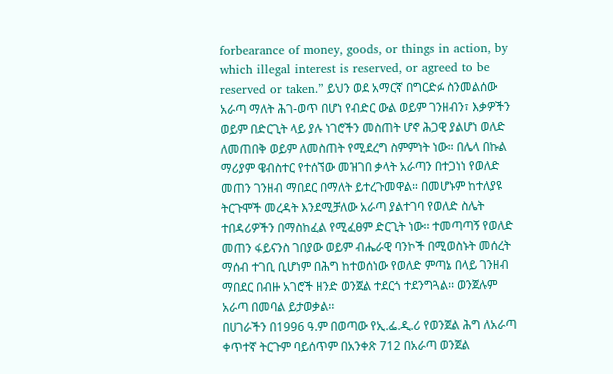forbearance of money, goods, or things in action, by which illegal interest is reserved, or agreed to be reserved or taken.” ይህን ወደ አማርኛ በግርድፉ ስንመልሰው አራጣ ማለት ሕገ-ወጥ በሆነ የብድር ውል ወይም ገንዘብን፣ እቃዎችን ወይም በድርጊት ላይ ያሉ ነገሮችን መስጠት ሆኖ ሕጋዊ ያልሆነ ወለድ ለመጠበቅ ወይም ለመስጠት የሚደረግ ስምምነት ነው። በሌላ በኩል ማሪያም ዌብስተር የተሰኘው መዝገበ ቃላት አራጣን በተጋነነ የወለድ መጠን ገንዘብ ማበደር በማለት ይተረጉመዋል። በመሆኑም ከተለያዩ ትርጉሞች መረዳት እንደሚቻለው አራጣ ያልተገባ የወለድ ስሌት ተበዳሪዎችን በማስከፈል የሚፈፀም ድርጊት ነው፡፡ ተመጣጣኝ የወለድ መጠን ፋይናንስ ገበያው ወይም ብሔራዊ ባንኮች በሚወስኑት መሰረት ማሰብ ተገቢ ቢሆነም በሕግ ከተወሰነው የወለድ ምጣኔ በላይ ገንዘብ ማበደር በብዙ አገሮች ዘንድ ወንጀል ተደርጎ ተደንግጓል፡፡ ወንጀሉም አራጣ በመባል ይታወቃል፡፡
በሀገራችን በ1996 ዓ.ም በወጣው የኢ.ፌ.ዲ.ሪ የወንጀል ሕግ ለአራጣ ቀጥተኛ ትርጉም ባይሰጥም በአንቀጽ 712 በአራጣ ወንጀል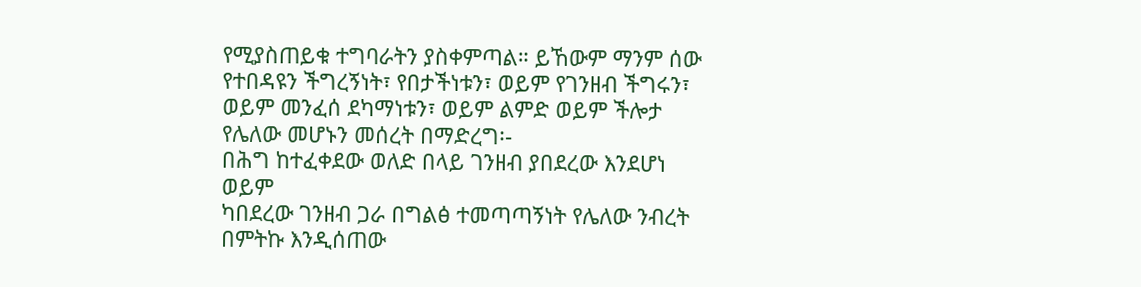የሚያስጠይቁ ተግባራትን ያስቀምጣል። ይኸውም ማንም ሰው የተበዳዩን ችግረኝነት፣ የበታችነቱን፣ ወይም የገንዘብ ችግሩን፣ ወይም መንፈሰ ደካማነቱን፣ ወይም ልምድ ወይም ችሎታ የሌለው መሆኑን መሰረት በማድረግ፡-
በሕግ ከተፈቀደው ወለድ በላይ ገንዘብ ያበደረው እንደሆነ ወይም
ካበደረው ገንዘብ ጋራ በግልፅ ተመጣጣኝነት የሌለው ንብረት በምትኩ እንዲሰጠው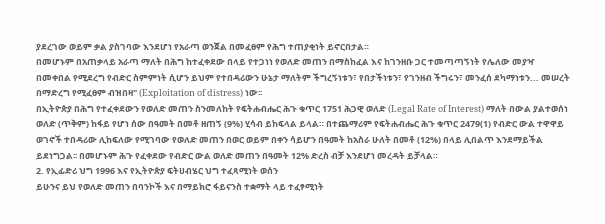ያደረገው ወይም ቃል ያስገባው እንደሆነ የአራጣ ወንጀል በመፈፀም የሕግ ተጠያቂነት ይኖርበታል።
በመሆኑም በአጠቃላይ አራጣ ማለት በሕግ ከተፈቀደው በላይ የተጋነነ የወለድ መጠን በማስከፈል እና ከገንዘቡ ጋር ተመጣጣኝነት የሌለው መያዣ በመቀበል የሚደረግ የብድር ስምምነት ሲሆን ይህም የተበዳሪውን ሁኔታ ማለትም ችግረኝነቱን፣ የበታችነቱን፣ የገንዘብ ችግሩን፣ መንፈሰ ደካማነቱን... መሠረት በማድረግ የሚፈፀም ብዝበዛ" (Exploitation of distress) ነው፡፡
በኢትዮጵያ በሕግ የተፈቀደውን የወለድ መጠን ስንመለከት የፍትሐብሔር ሕጉ ቁጥር 1751 ሕጋዊ ወለድ (Legal Rate of Interest) ማለት በውል ያልተወሰነ ወለድ (ጥቅም) ከፋይ የሆነ ሰው በዓመት በመቶ ዘጠኝ (9%) ሂሳብ ይከፍላል ይላል። በተጨማሪም የፍትሐብሔር ሕጉ ቁጥር 2479(1) የብድር ውል ተዋዋይ ወገኖች ተበዳሪው ሊከፍለው የሚገባው የወለድ መጠን በወር ወይም በቀን ሳይሆን በዓመት ከአስራ ሁለት በመቶ (12%) በላይ ሊበልጥ እንደማይችል ይደነግጋል፡፡ በመሆኑም ሕጉ የፈቀደው የብድር ውል ወለድ መጠን በዓመት 12% ድረስ ብቻ እንደሆነ መረዳት ይቻላል።
2. የኢፊድሪ ህግ 1996 እና የኢትዮጵያ ፍትሀብሄር ህግ ተፈጻሚነት ወሰን
ይሁንና ይህ የወለድ መጠን በባንኮች እና በማይክሮ ፋይናንስ ተቋማት ላይ ተፈፃሚነት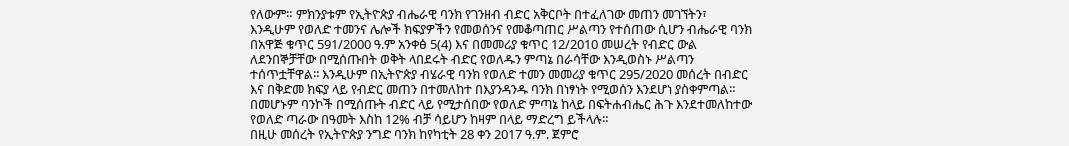የለውም። ምክንያቱም የኢትዮጵያ ብሔራዊ ባንክ የገንዘብ ብድር አቅርቦት በተፈለገው መጠን መገኘትን፣ እንዲሁም የወለድ ተመንና ሌሎች ክፍያዎችን የመወሰንና የመቆጣጠር ሥልጣን የተሰጠው ሲሆን ብሔራዊ ባንክ በአዋጅ ቁጥር 591/2000 ዓ.ም አንቀፅ 5(4) እና በመመሪያ ቁጥር 12/2010 መሠረት የብድር ውል ለደንበኞቻቸው በሚሰጡበት ወቅት ላበደሩት ብድር የወለዱን ምጣኔ በራሳቸው እንዲወስኑ ሥልጣን ተሰጥቷቸዋል፡፡ እንዲሁም በኢትዮጵያ ብሄራዊ ባንክ የወለድ ተመን መመሪያ ቁጥር 295/2020 መሰረት በብድር እና በቅድመ ክፍያ ላይ የብድር መጠን በተመለከተ በእያንዳንዱ ባንክ በነፃነት የሚወሰን እንደሆነ ያስቀምጣል። በመሆኑም ባንኮች በሚሰጡት ብድር ላይ የሚታሰበው የወለድ ምጣኔ ከላይ በፍትሐብሔር ሕጉ እንደተመለከተው የወለድ ጣራው በዓመት እስከ 12% ብቻ ሳይሆን ከዛም በላይ ማድረግ ይችላሉ።
በዚሁ መሰረት የኢትዮጵያ ንግድ ባንክ ከየካቲት 28 ቀን 2017 ዓ.ም. ጀምሮ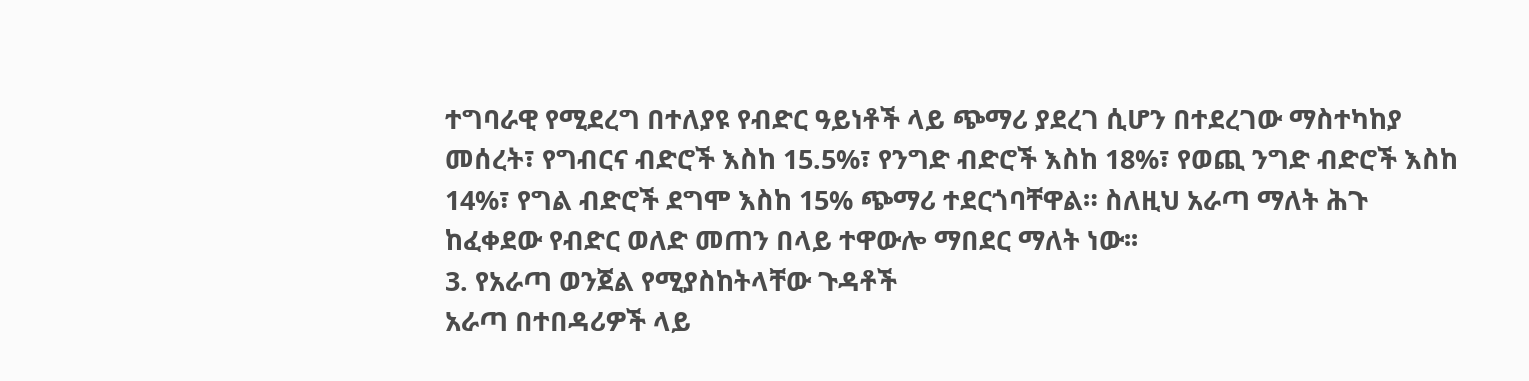ተግባራዊ የሚደረግ በተለያዩ የብድር ዓይነቶች ላይ ጭማሪ ያደረገ ሲሆን በተደረገው ማስተካከያ መሰረት፣ የግብርና ብድሮች እስከ 15.5%፣ የንግድ ብድሮች እስከ 18%፣ የወጪ ንግድ ብድሮች እስከ 14%፣ የግል ብድሮች ደግሞ እስከ 15% ጭማሪ ተደርጎባቸዋል። ስለዚህ አራጣ ማለት ሕጉ ከፈቀደው የብድር ወለድ መጠን በላይ ተዋውሎ ማበደር ማለት ነው፡፡
3. የአራጣ ወንጀል የሚያስከትላቸው ጉዳቶች
አራጣ በተበዳሪዎች ላይ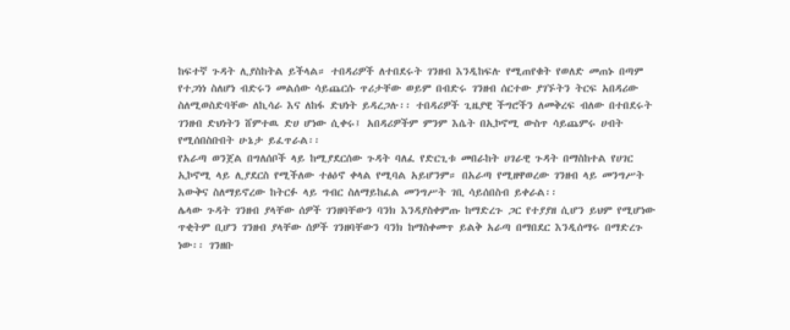ከፍተኛ ጉዳት ሊያስከትል ይችላል። ተበዳሪዎች ለተበደሩት ገንዘብ እንዲከፍሉ የሚጠየቁት የወለድ መጠኑ በጣም የተጋነነ ስለሆነ ብድሩን መልሰው ሳይጨርሱ ጥሪታቸው ወይም በብድሩ ገንዘብ ሰርተው ያገኙትን ትርፍ አበዳሪው ስለሚወስድባቸው ለኪሳራ እና ለከፋ ድህነት ይዳረጋሉ፡፡ ተበዳሪዎች ጊዜያዊ ችግሮችን ለመቅረፍ ብለው በተበደሩት ገንዘብ ድህነትን ሸምተዉ ድሀ ሆነው ሲቀሩ፤ አበዳሪዎችም ምንም እሴት በኢኮኖሚ ውስጥ ሳይጨምሩ ሀብት የሚሰበስቡበት ሁኔታ ይፈጥራል፡፡
የአራጣ ወንጀል በግለሰቦች ላይ ከሚያደርሰው ጉዳት ባለፈ የድርጊቱ መበራከት ሀገራዊ ጉዳት በማስከተል የሀገር ኢኮኖሚ ላይ ሊያደርስ የሚችለው ተፅዕኖ ቀላል የሚባል አይሆንም። በአራጣ የሚዘዋወረው ገንዘብ ላይ መንግሥት እውቅና ስለማይኖረው ከትርፉ ላይ ግብር ስለማይከፈል መንግሥት ገቢ ሳይሰበስብ ይቀራል፡፡
ሌላው ጉዳት ገንዘብ ያላቸው ሰዎች ገንዘባቸውን ባንክ እንዳያስቀምጡ ከማድረጉ ጋር የተያያዘ ሲሆን ይህም የሚሆነው ጥቂትም ቢሆን ገንዘብ ያላቸው ሰዎች ገንዘባቸውን ባንክ ከማስቀመጥ ይልቅ አራጣ በማበደር እንዲሰማሩ በማድረጉ ነው፡፡ ገንዘቡ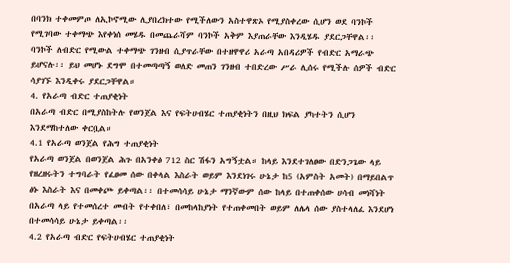በባንክ ተቀመምጦ ለኢኮኖሚው ሊያበረክተው የሚችለውን አስተዋጽኦ የሚያስቀረው ሲሆን ወደ ባንኮች የሚገባው ተቀማጭ እየቀነሰ መሄዱ በመጨራሻም ባንኮች አቅም እያጠራቸው እንዲሄዱ ያደርጋቸዋል፡፡ ባንኮች ለብድር የሚውል ተቀማጭ ገንዘብ ሲያጥራቸው በተዘዋዋሪ አራጣ አበዳሪዎች የብድር አማራጭ ይሆናሉ፡፡ ይህ መሆኑ ደግሞ በተመጣጣኝ ወለድ መጠን ገንዘብ ተበድረው ሥራ ሊሰሩ የሚችሉ ሰዎች ብድር ሳያገኙ እንዲቀሩ ያደርጋቸዋል።
4. የአራጣ ብድር ተጠያቂነት
በአራጣ ብድር በሚያስከትሉ የወንጀል እና የፍትሀብሄር ተጠያቂነትን በዚህ ክፍል ያካተትን ሲሆን እንደማከተለው ቀርቧል።
4.1 የአራጣ ወንጀል የሕግ ተጠያቂነት
የአራጣ ወንጀል በወንጀል ሕጉ በአንቀፅ 712 ስር ሽፋን አግኝቷል። ከላይ እንደተገለፀው በድንጋጌው ላይ የዘረዘሩትን ተግባራት የፈፀመ ሰው በቀላል እስራት ወይም እንደነገሩ ሁኔታ ከ5 (አምስት አመት) በማይበልጥ ፅኑ እስራት እና በመቀጮ ይቀጣል፡፡ በተመሳሳይ ሁኔታ ማንኛውም ሰው ከላይ በተጠቀሰው ሀሳብ መነሻነት በአራጣ ላይ የተመሰረተ መብት የተቀበለ፣ በመከላከያነት የተጠቀመበት ወይም ለሌላ ሰው ያስተላለፈ እንደሆነ በተመሳሳይ ሁኔታ ይቀጣል፡፡
4.2 የአራጣ ብድር የፍትሀብሄር ተጠያቂነት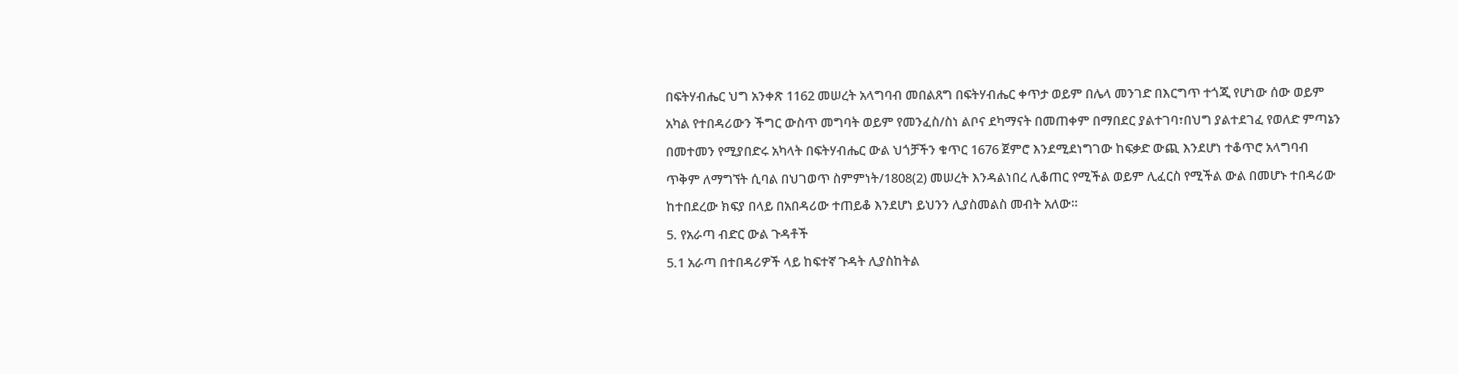በፍትሃብሔር ህግ አንቀጽ 1162 መሠረት አላግባብ መበልጸግ በፍትሃብሔር ቀጥታ ወይም በሌላ መንገድ በእርግጥ ተጎጂ የሆነው ሰው ወይም አካል የተበዳሪውን ችግር ውስጥ መግባት ወይም የመንፈስ/ስነ ልቦና ደካማናት በመጠቀም በማበደር ያልተገባ፣በህግ ያልተደገፈ የወለድ ምጣኔን በመተመን የሚያበድሩ አካላት በፍትሃብሔር ውል ህጎቻችን ቁጥር 1676 ጀምሮ እንደሚደነግገው ከፍቃድ ውጪ እንደሆነ ተቆጥሮ አላግባብ ጥቅም ለማግኘት ሲባል በህገወጥ ስምምነት/1808(2) መሠረት እንዳልነበረ ሊቆጠር የሚችል ወይም ሊፈርስ የሚችል ውል በመሆኑ ተበዳሪው ከተበደረው ክፍያ በላይ በአበዳሪው ተጠይቆ እንደሆነ ይህንን ሊያስመልስ መብት አለው።
5. የአራጣ ብድር ውል ጉዳቶች
5.1 አራጣ በተበዳሪዎች ላይ ከፍተኛ ጉዳት ሊያስከትል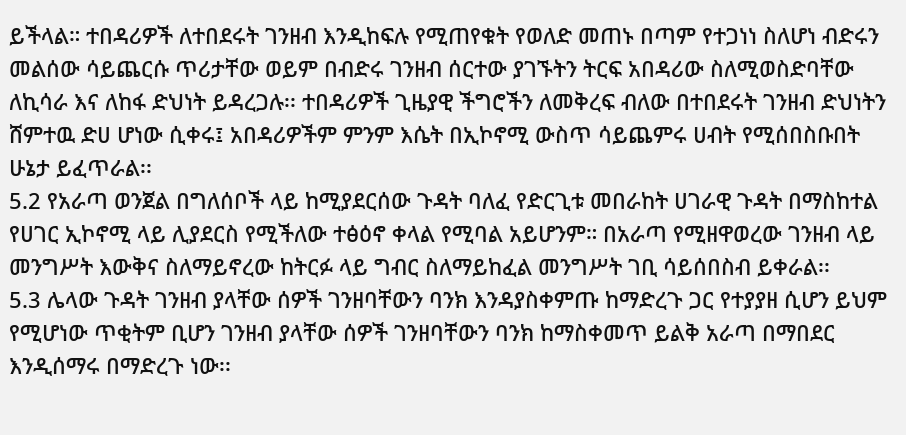ይችላል። ተበዳሪዎች ለተበደሩት ገንዘብ እንዲከፍሉ የሚጠየቁት የወለድ መጠኑ በጣም የተጋነነ ስለሆነ ብድሩን መልሰው ሳይጨርሱ ጥሪታቸው ወይም በብድሩ ገንዘብ ሰርተው ያገኙትን ትርፍ አበዳሪው ስለሚወስድባቸው ለኪሳራ እና ለከፋ ድህነት ይዳረጋሉ፡፡ ተበዳሪዎች ጊዜያዊ ችግሮችን ለመቅረፍ ብለው በተበደሩት ገንዘብ ድህነትን ሸምተዉ ድሀ ሆነው ሲቀሩ፤ አበዳሪዎችም ምንም እሴት በኢኮኖሚ ውስጥ ሳይጨምሩ ሀብት የሚሰበስቡበት ሁኔታ ይፈጥራል፡፡
5.2 የአራጣ ወንጀል በግለሰቦች ላይ ከሚያደርሰው ጉዳት ባለፈ የድርጊቱ መበራከት ሀገራዊ ጉዳት በማስከተል የሀገር ኢኮኖሚ ላይ ሊያደርስ የሚችለው ተፅዕኖ ቀላል የሚባል አይሆንም። በአራጣ የሚዘዋወረው ገንዘብ ላይ መንግሥት እውቅና ስለማይኖረው ከትርፉ ላይ ግብር ስለማይከፈል መንግሥት ገቢ ሳይሰበስብ ይቀራል፡፡
5.3 ሌላው ጉዳት ገንዘብ ያላቸው ሰዎች ገንዘባቸውን ባንክ እንዳያስቀምጡ ከማድረጉ ጋር የተያያዘ ሲሆን ይህም የሚሆነው ጥቂትም ቢሆን ገንዘብ ያላቸው ሰዎች ገንዘባቸውን ባንክ ከማስቀመጥ ይልቅ አራጣ በማበደር እንዲሰማሩ በማድረጉ ነው፡፡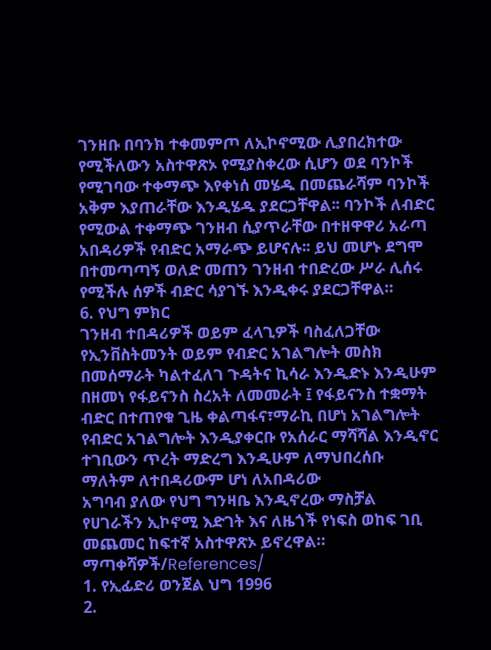ገንዘቡ በባንክ ተቀመምጦ ለኢኮኖሚው ሊያበረክተው የሚችለውን አስተዋጽኦ የሚያስቀረው ሲሆን ወደ ባንኮች የሚገባው ተቀማጭ እየቀነሰ መሄዱ በመጨራሻም ባንኮች አቅም እያጠራቸው እንዲሄዱ ያደርጋቸዋል፡፡ ባንኮች ለብድር የሚውል ተቀማጭ ገንዘብ ሲያጥራቸው በተዘዋዋሪ አራጣ አበዳሪዎች የብድር አማራጭ ይሆናሉ፡፡ ይህ መሆኑ ደግሞ በተመጣጣኝ ወለድ መጠን ገንዘብ ተበድረው ሥራ ሊሰሩ የሚችሉ ሰዎች ብድር ሳያገኙ እንዲቀሩ ያደርጋቸዋል።
6. የህግ ምክር
ገንዘብ ተበዳሪዎች ወይም ፈላጊዎች ባስፈለጋቸው የኢንቨስትመንት ወይም የብድር አገልግሎት መስክ በመሰማራት ካልተፈለገ ጉዳትና ኪሳራ እንዲድኑ እንዲሁም በዘመነ የፋይናንስ ስረአት ለመመራት ፤ የፋይናንስ ተቋማት ብድር በተጠየቁ ጊዜ ቀልጣፋና፣ማራኪ በሆነ አገልግሎት የብድር አገልግሎት እንዲያቀርቡ የአሰራር ማሻሻል እንዲኖር ተገቢውን ጥረት ማድረግ እንዲሁም ለማህበረሰቡ ማለትም ለተበዳሪውም ሆነ ለአበዳሪው
አግባብ ያለው የህግ ግንዛቤ እንዲኖረው ማስቻል የሀገራችን ኢኮኖሚ እድገት እና ለዜጎች የነፍስ ወከፍ ገቢ መጨመር ከፍተኛ አስተዋጽኦ ይኖረዋል።
ማጣቀሻዎች/References/
1. የኢፊድሪ ወንጀል ህግ 1996
2.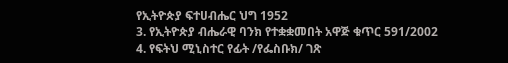የኢትዮጵያ ፍተሀብሔር ህግ 1952
3. የኢትዮጵያ ብሔራዊ ባንክ የተቋቋመበት አዋጅ ቁጥር 591/2002
4. የፍትህ ሚኒስተር የፊት /የፌስቡክ/ ገጽ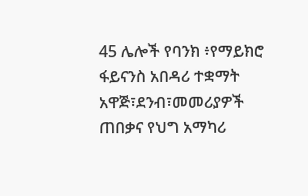45 ሌሎች የባንክ ፥የማይክሮ ፋይናንስ አበዳሪ ተቋማት አዋጅ፣ደንብ፣መመሪያዎች
ጠበቃና የህግ አማካሪ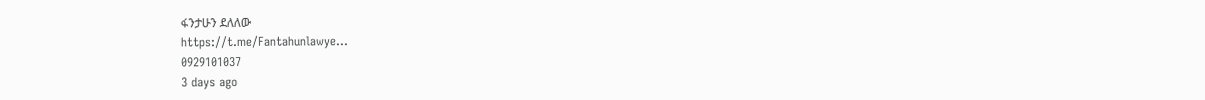ፋንታሁን ደለለው
https://t.me/Fantahunlawye...
0929101037
3 days ago